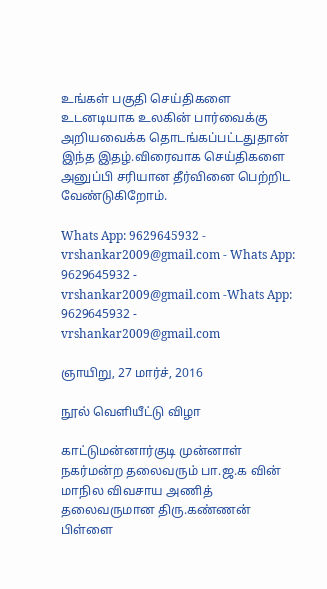உங்கள் பகுதி செய்திகளை உடனடியாக உலகின் பார்வைக்கு அறியவைக்க தொடங்கப்பட்டதுதான் இந்த இதழ்.விரைவாக செய்திகளை அனுப்பி சரியான தீர்வினை பெற்றிட வேண்டுகிறோம்.

Whats App: 9629645932 - vrshankar2009@gmail.com - Whats App: 9629645932 - vrshankar2009@gmail.com -Whats App: 9629645932 - vrshankar2009@gmail.com

ஞாயிறு, 27 மார்ச், 2016

நூல் வெளியீட்டு விழா

காட்டுமன்னார்குடி முன்னாள் நகர்மன்ற தலைவரும் பா.ஜ.க வின் மாநில விவசாய அணித் தலைவருமான திரு.கண்ணன் பிள்ளை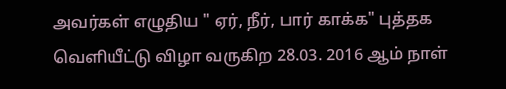அவர்கள் எழுதிய " ஏர், நீர், பார் காக்க" புத்தக   வெளியீட்டு விழா வருகிற 28.03. 2016 ஆம் நாள்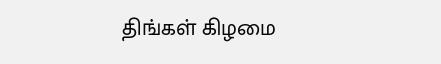திங்கள் கிழமை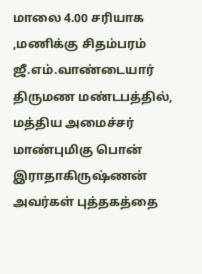மாலை 4.00 சரியாக ,மணிக்கு சிதம்பரம் ஜீ.எம்.வாண்டையார் திருமண மண்டபத்தில், மத்திய அமைச்சர் மாண்புமிகு பொன் இராதாகிருஷ்ணன் அவர்கள் புத்தகத்தை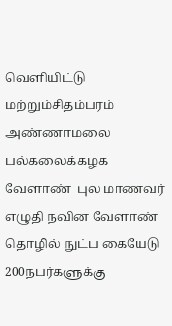வெளியிட்டு   மற்றும்சிதம்பரம் அண்ணாமலை பல்கலைக்கழக வேளாண்  புல மாணவர்    எழுதி நவின வேளாண் தொழில் நுட்ப கையேடு 200நபர்களுக்கு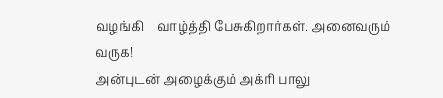வழங்கி    வாழ்த்தி பேசுகிறார்கள். அனைவரும் வருக!
அன்புடன் அழைக்கும் அக்ரி பாலு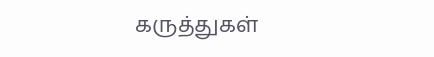கருத்துகள்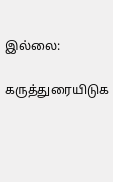இல்லை:

கருத்துரையிடுக